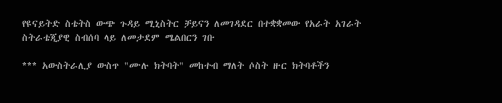የዩናይትድ ስቴትስ ውጭ ጉዳይ ሚኒስትር ቻይናን ለመገዳደር በተቋቋመው የአራት አገራት ስትራቴጂያዊ ስብሰባ ላይ ለመታደም ሜልበርን ገቡ

*** አውስትራሊያ ውስጥ "ሙሉ ክትባት" መከተብ ማለት ሶስት ዙር ክትባቶችን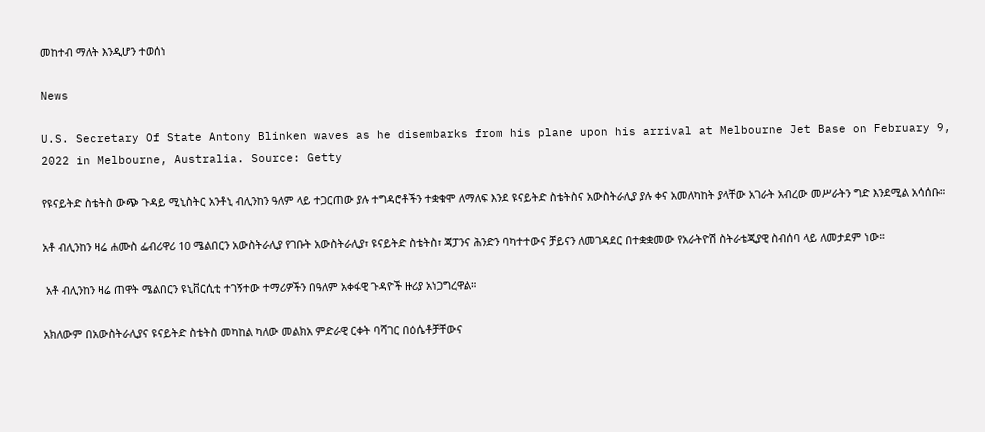መከተብ ማለት እንዲሆን ተወሰነ

News

U.S. Secretary Of State Antony Blinken waves as he disembarks from his plane upon his arrival at Melbourne Jet Base on February 9, 2022 in Melbourne, Australia. Source: Getty

የዩናይትድ ስቴትስ ውጭ ጉዳይ ሚኒስትር አንቶኒ ብሊንከን ዓለም ላይ ተጋርጠው ያሉ ተግዳሮቶችን ተቋቁሞ ለማለፍ እንደ ዩናይትድ ስቴትስና አውስትራሊያ ያሉ ቀና አመለካከት ያላቸው አገራት አብረው መሥራትን ግድ እንደሚል አሳሰቡ።

አቶ ብሊንከን ዛሬ ሐሙስ ፌብሪዋሪ 10 ሜልበርን አውስትራሊያ የገቡት አውስትራሊያ፣ ዩናይትድ ስቴትስ፣ ጃፓንና ሕንድን ባካተተውና ቻይናን ለመገዳደር በተቋቋመው የአራትዮሽ ስትራቴጂያዊ ስብሰባ ላይ ለመታደም ነው።

 አቶ ብሊንከን ዛሬ ጠዋት ሜልበርን ዩኒቨርሲቲ ተገኝተው ተማሪዎችን በዓለም አቀፋዊ ጉዳዮች ዙሪያ አነጋግረዋል።

አክለውም በአውስትራሊያና ዩናይትድ ስቴትስ መካከል ካለው መልክአ ምድራዊ ርቀት ባሻገር በዕሴቶቻቸውና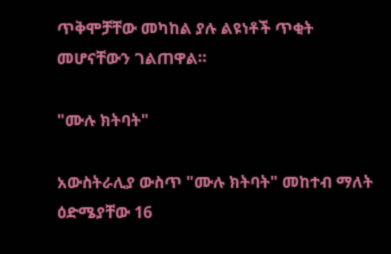ጥቅሞቻቸው መካከል ያሉ ልዩነቶች ጥቂት መሆናቸውን ገልጠዋል።

"ሙሉ ክትባት"

አውስትራሊያ ውስጥ "ሙሉ ክትባት" መከተብ ማለት ዕድሜያቸው 16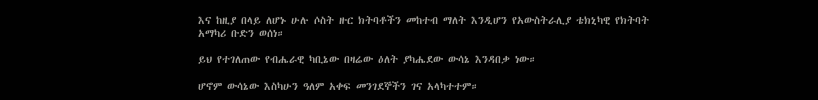እና ከዚያ በላይ ለሆኑ ሁሉ ሶስት ዙር ክትባቶችን መከተብ ማለት እንዲሆን የአውስትራሊያ ቴክኒካዊ የክትባት አማካሪ ቡድን ወሰነ።

ይህ የተገለጠው የብሔራዊ ካቢኔው በዛሬው ዕለት ያካሔደው ውሳኔ እንዳበቃ ነው።

ሆኖም ውሳኔው እስካሁን ዓለም አቀፍ መንገደኞችን ገና አላካተተም።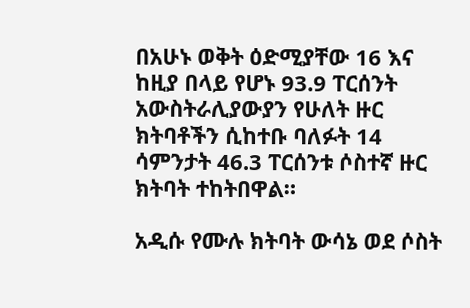በአሁኑ ወቅት ዕድሚያቸው 16 እና ከዚያ በላይ የሆኑ 93.9 ፐርሰንት አውስትራሊያውያን የሁለት ዙር ክትባቶችን ሲከተቡ ባለፉት 14 ሳምንታት 46.3 ፐርሰንቱ ሶስተኛ ዙር ክትባት ተከትበዋል።

አዲሱ የሙሉ ክትባት ውሳኔ ወደ ሶስት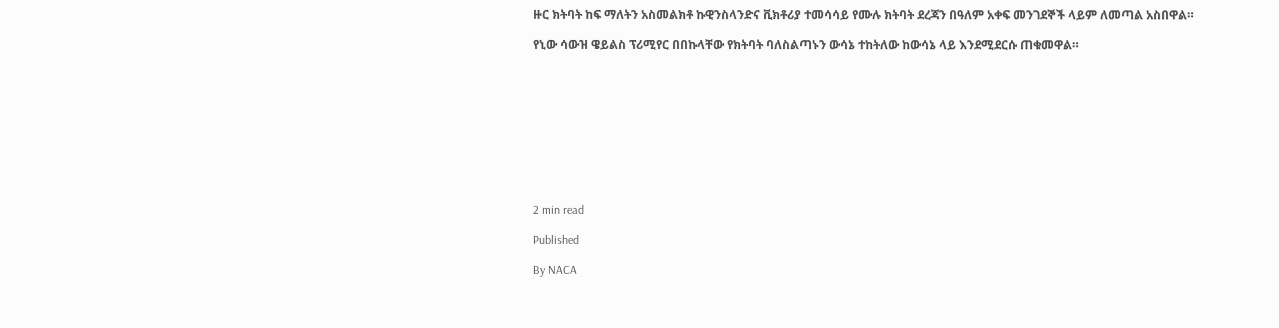ዙር ክትባት ከፍ ማለትን አስመልክቶ ኩዊንስላንድና ቪክቶሪያ ተመሳሳይ የሙሉ ክትባት ደረጃን በዓለም አቀፍ መንገደኞች ላይም ለመጣል አስበዋል።

የኒው ሳውዝ ዌይልስ ፕሪሚየር በበኩላቸው የክትባት ባለስልጣኑን ውሳኔ ተከትለው ከውሳኔ ላይ እንደሚደርሱ ጠቁመዋል።










2 min read

Published

By NACA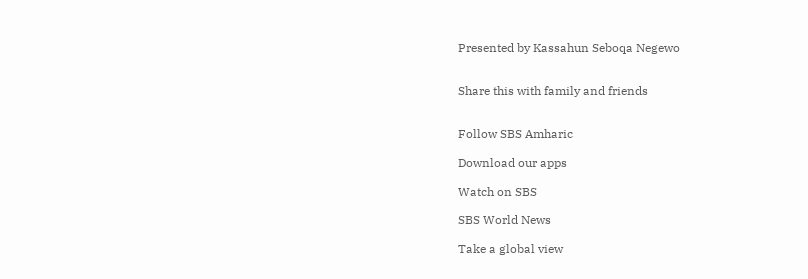Presented by Kassahun Seboqa Negewo


Share this with family and friends


Follow SBS Amharic

Download our apps

Watch on SBS

SBS World News

Take a global view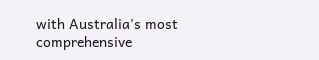with Australia's most comprehensive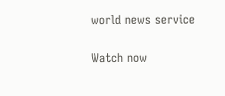world news service

Watch now